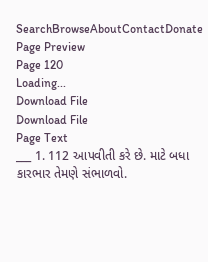SearchBrowseAboutContactDonate
Page Preview
Page 120
Loading...
Download File
Download File
Page Text
___ 1. 112 આપવીતી કરે છે. માટે બધા કારભાર તેમણે સંભાળવો.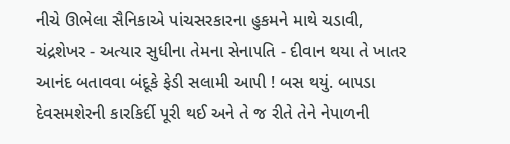નીચે ઊભેલા સૈનિકાએ પાંચસરકારના હુકમને માથે ચડાવી, ચંદ્રશેખર - અત્યાર સુધીના તેમના સેનાપતિ - દીવાન થયા તે ખાતર આનંદ બતાવવા બંદૂકે ફેડી સલામી આપી ! બસ થયું. બાપડા દેવસમશેરની કારકિર્દી પૂરી થઈ અને તે જ રીતે તેને નેપાળની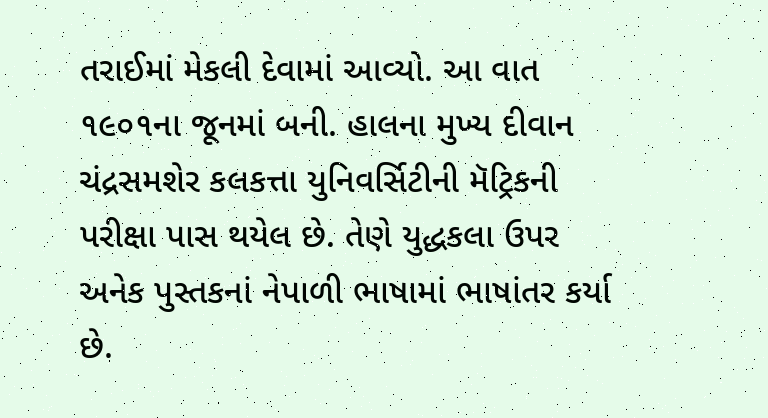તરાઈમાં મેકલી દેવામાં આવ્યો. આ વાત ૧૯૦૧ના જૂનમાં બની. હાલના મુખ્ય દીવાન ચંદ્રસમશેર કલકત્તા યુનિવર્સિટીની મૅટ્રિકની પરીક્ષા પાસ થયેલ છે. તેણે યુદ્ધકલા ઉપર અનેક પુસ્તકનાં નેપાળી ભાષામાં ભાષાંતર કર્યા છે.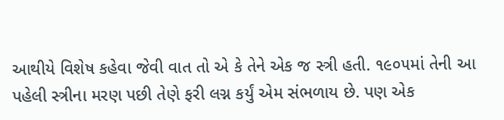આથીયે વિશેષ કહેવા જેવી વાત તો એ કે તેને એક જ સ્ત્રી હતી. ૧૯૦૫માં તેની આ પહેલી સ્ત્રીના મરણ પછી તેણે ફરી લગ્ન કર્યું એમ સંભળાય છે. પણ એક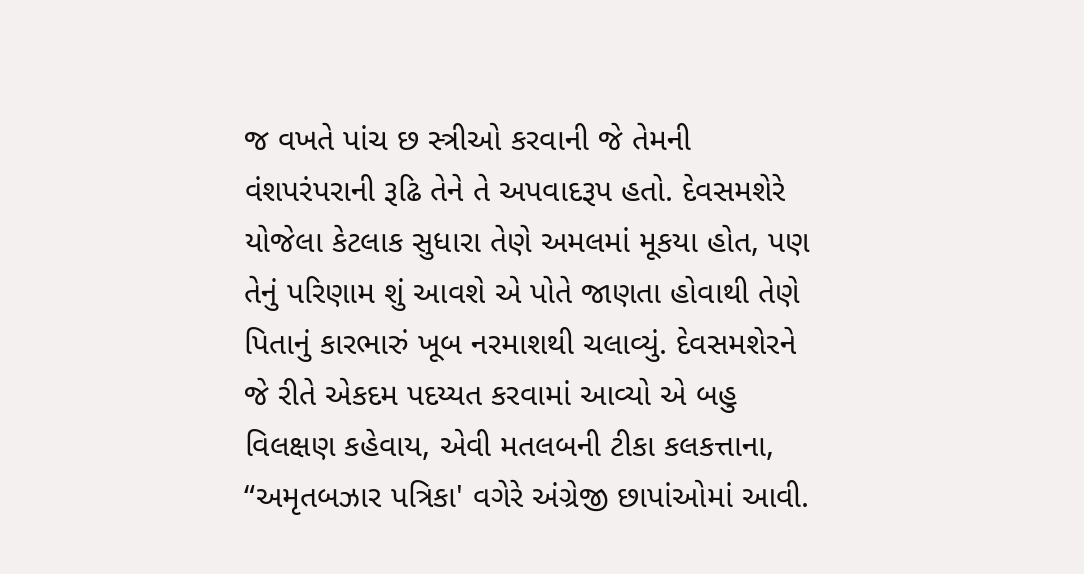જ વખતે પાંચ છ સ્ત્રીઓ કરવાની જે તેમની વંશપરંપરાની રૂઢિ તેને તે અપવાદરૂપ હતો. દેવસમશેરે યોજેલા કેટલાક સુધારા તેણે અમલમાં મૂકયા હોત, પણ તેનું પરિણામ શું આવશે એ પોતે જાણતા હોવાથી તેણે પિતાનું કારભારું ખૂબ નરમાશથી ચલાવ્યું. દેવસમશેરને જે રીતે એકદમ પદય્યત કરવામાં આવ્યો એ બહુ વિલક્ષણ કહેવાય, એવી મતલબની ટીકા કલકત્તાના, “અમૃતબઝાર પત્રિકા' વગેરે અંગ્રેજી છાપાંઓમાં આવી.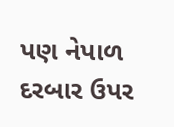પણ નેપાળ દરબાર ઉપર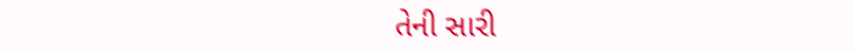તેની સારી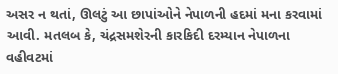અસર ન થતાં, ઊલટું આ છાપાંઓને નેપાળની હદમાં મના કરવામાં આવી. મતલબ કે, ચંદ્રસમશેરની કારકિદી દરમ્યાન નેપાળના વહીવટમાં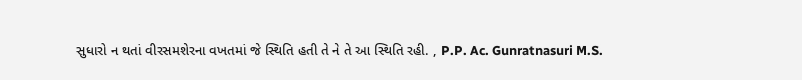સુધારો ન થતાં વીરસમશેરના વખતમાં જે સ્થિતિ હતી તે ને તે આ સ્થિતિ રહી. , P.P. Ac. Gunratnasuri M.S.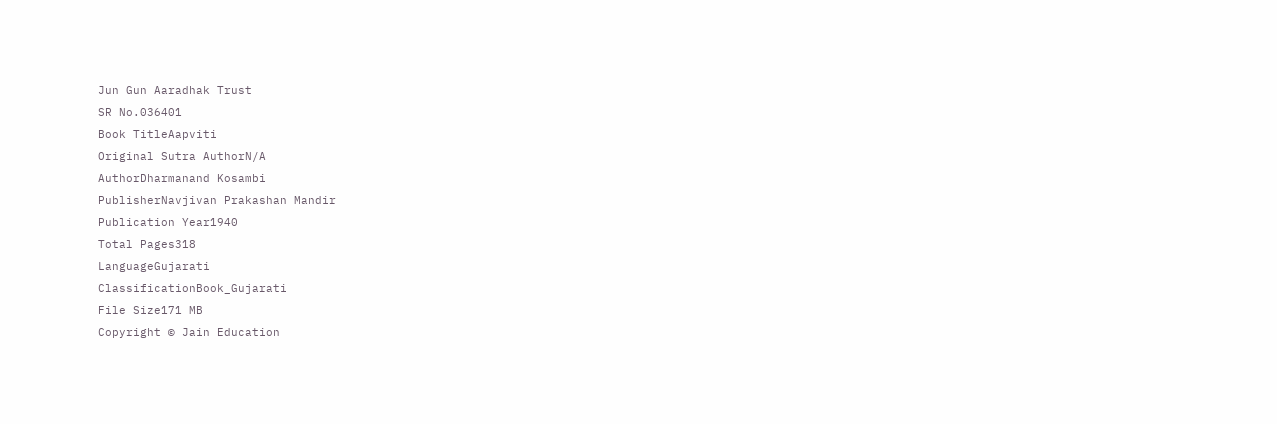Jun Gun Aaradhak Trust
SR No.036401
Book TitleAapviti
Original Sutra AuthorN/A
AuthorDharmanand Kosambi
PublisherNavjivan Prakashan Mandir
Publication Year1940
Total Pages318
LanguageGujarati
ClassificationBook_Gujarati
File Size171 MB
Copyright © Jain Education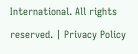International. All rights reserved. | Privacy Policy